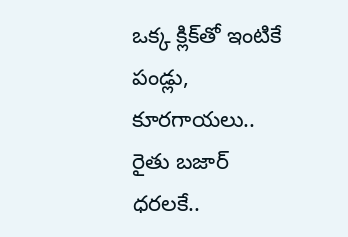ఒక్క క్లిక్‌తో ఇంటికే పండ్లు, కూరగాయలు.. రైతు బజార్ ధరలకే..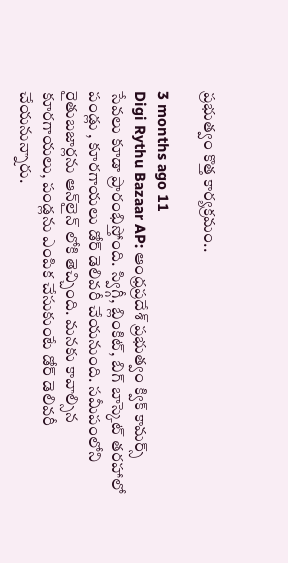ప్రభుత్వం కొత్త కార్యక్రమం..

3 months ago 11
Digi Rythu Bazaar AP: ఆంధ్రప్రదేశ్ ప్రభుత్వం క్విక్ కామర్స్ సేవలు కూడా ప్రారంభిస్తోంది. స్విగ్గీ, బ్లింకిట్, బిగ్ బాస్కెట్ తరహాలో పండ్లు , కూరగాయలు డోర్ డెలివరీ చేయనుంది. సమీపంలోని రైతుబజార్లను ఆన్‌లైన్ లోకి తెచ్చింది. మనకు కావాల్సిన కూరగాయలు, పండ్లను ఎంపిక చేసుకుంటే డోర్ డెలివరీ చేయనున్నారు.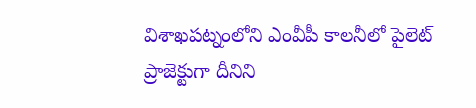విశాఖపట్నంలోని ఎంవీపీ కాలనీలో పైలెట్ ప్రాజెక్టుగా దీనిని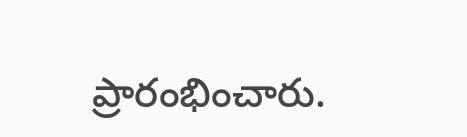ప్రారంభించారు.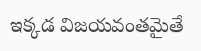ఇక్కడ విజయవంతమైతే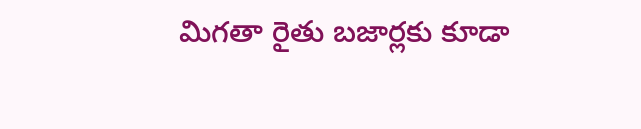మిగతా రైతు బజార్లకు కూడా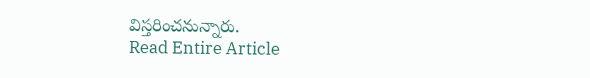విస్తరించనున్నారు.
Read Entire Article